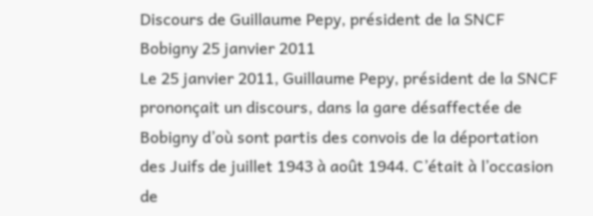Discours de Guillaume Pepy, président de la SNCF Bobigny 25 janvier 2011
Le 25 janvier 2011, Guillaume Pepy, président de la SNCF prononçait un discours, dans la gare désaffectée de Bobigny d’où sont partis des convois de la déportation des Juifs de juillet 1943 à août 1944. C’était à l’occasion de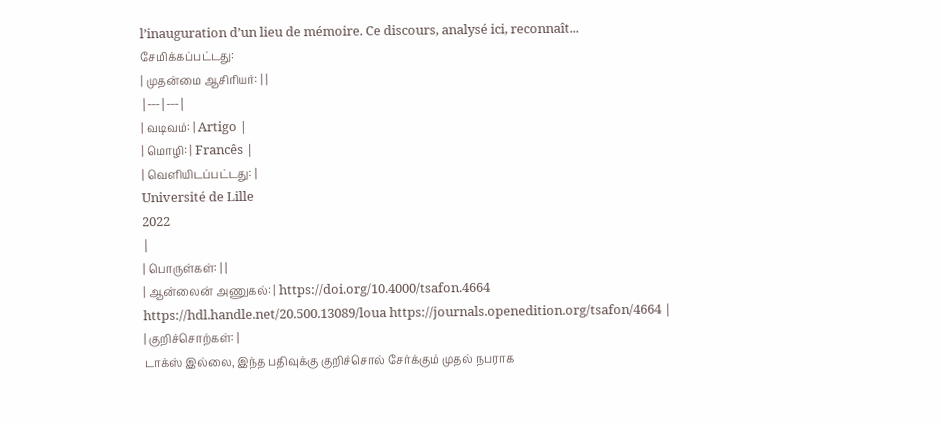l’inauguration d’un lieu de mémoire. Ce discours, analysé ici, reconnaît...
சேமிக்கப்பட்டது:
| முதன்மை ஆசிரியர்: | |
|---|---|
| வடிவம்: | Artigo |
| மொழி: | Francês |
| வெளியிடப்பட்டது: |
Université de Lille
2022
|
| பொருள்கள்: | |
| ஆன்லைன் அணுகல்: | https://doi.org/10.4000/tsafon.4664 https://hdl.handle.net/20.500.13089/loua https://journals.openedition.org/tsafon/4664 |
| குறிச்சொற்கள்: |
டாக்ஸ் இல்லை, இந்த பதிவுக்கு குறிச்சொல் சேர்க்கும் முதல் நபராக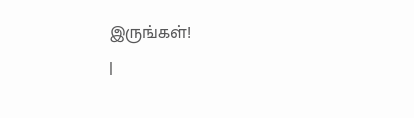இருங்கள்!
|